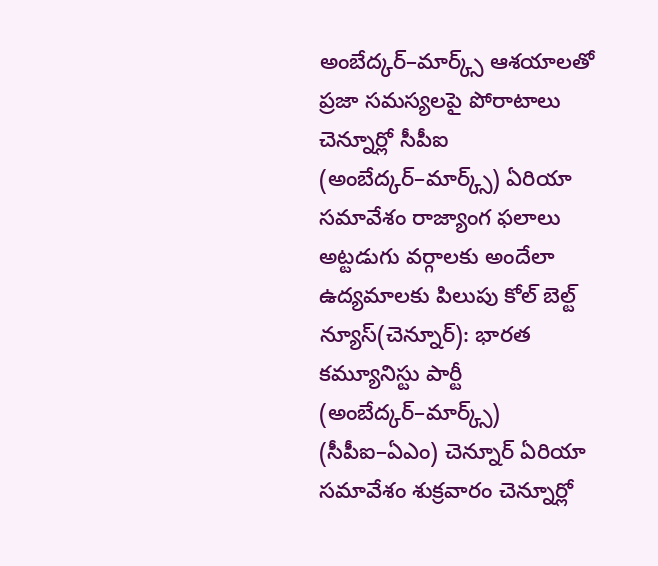అంబేద్కర్–మార్క్స్ ఆశయాలతో ప్రజా సమస్యలపై పోరాటాలు
చెన్నూర్లో సీపీఐ (అంబేద్కర్–మార్క్స్) ఏరియా సమావేశం రాజ్యాంగ ఫలాలు అట్టడుగు వర్గాలకు అందేలా ఉద్యమాలకు పిలుపు కోల్ బెల్ట్ న్యూస్(చెన్నూర్): భారత కమ్యూనిస్టు పార్టీ (అంబేద్కర్–మార్క్స్) (సీపీఐ–ఏఎం) చెన్నూర్ ఏరియా సమావేశం శుక్రవారం చెన్నూర్లో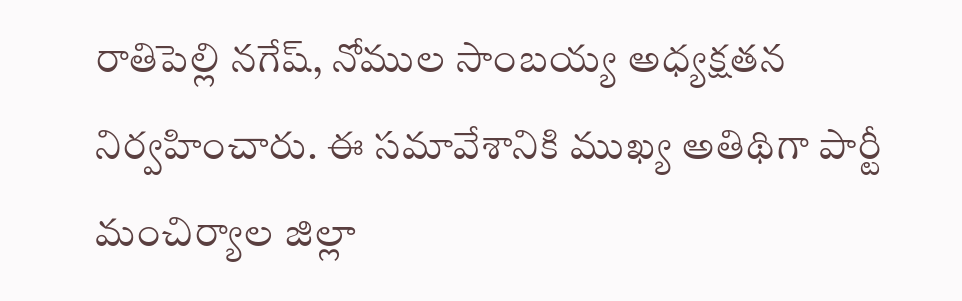రాతిపెల్లి నగేష్, నోముల సాంబయ్య అధ్యక్షతన నిర్వహించారు. ఈ సమావేశానికి ముఖ్య అతిథిగా పార్టీ మంచిర్యాల జిల్లా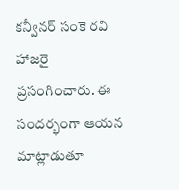కన్వీనర్ సంకె రవి హాజరై ప్రసంగించారు. ఈ సందర్భంగా ఆయన మాట్లాడుతూ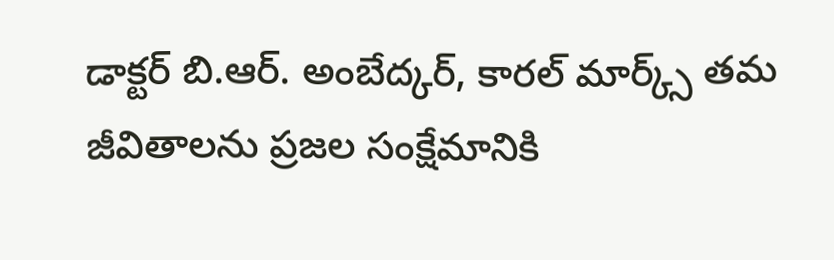డాక్టర్ బి.ఆర్. అంబేద్కర్, కారల్ మార్క్స్ తమ జీవితాలను ప్రజల సంక్షేమానికి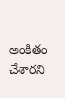అంకితం చేశారని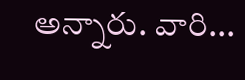అన్నారు. వారి...